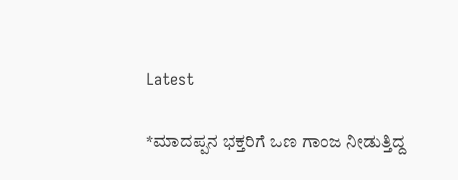Latest

*ಮಾದಪ್ಪನ ಭಕ್ತರಿಗೆ ಒಣ ಗಾಂಜ ನೀಡುತ್ತಿದ್ದ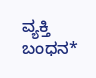ವ್ಯಕ್ತಿ ಬಂಧನ*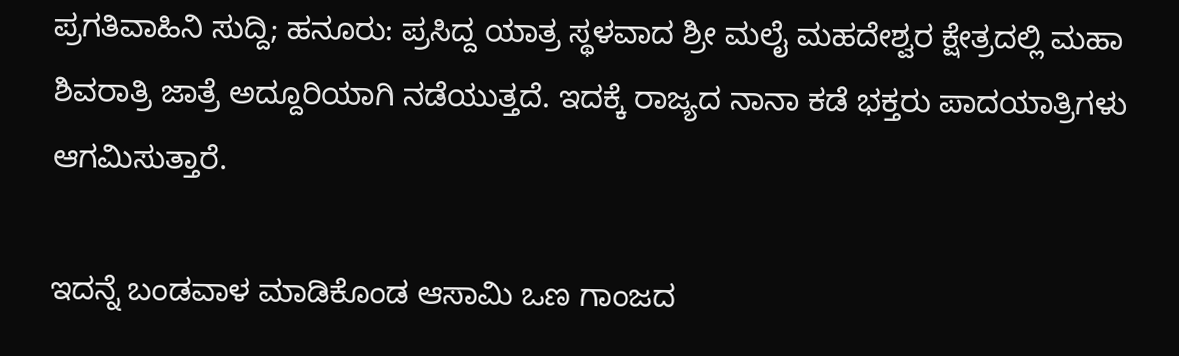ಪ್ರಗತಿವಾಹಿನಿ ಸುದ್ದಿ; ಹನೂರು: ಪ್ರಸಿದ್ದ ಯಾತ್ರ ಸ್ಥಳವಾದ ಶ್ರೀ ಮಲೈ ಮಹದೇಶ್ವರ ಕ್ಷೇತ್ರದಲ್ಲಿ ಮಹಾ ಶಿವರಾತ್ರಿ ಜಾತ್ರೆ ಅದ್ದೂರಿಯಾಗಿ ನಡೆಯುತ್ತದೆ. ಇದಕ್ಕೆ ರಾಜ್ಯದ ನಾನಾ ಕಡೆ ಭಕ್ತರು ಪಾದಯಾತ್ರಿಗಳು ಆಗಮಿಸುತ್ತಾರೆ.

ಇದನ್ನೆ ಬಂಡವಾಳ ಮಾಡಿಕೊಂಡ ಆಸಾಮಿ ಒಣ ಗಾಂಜದ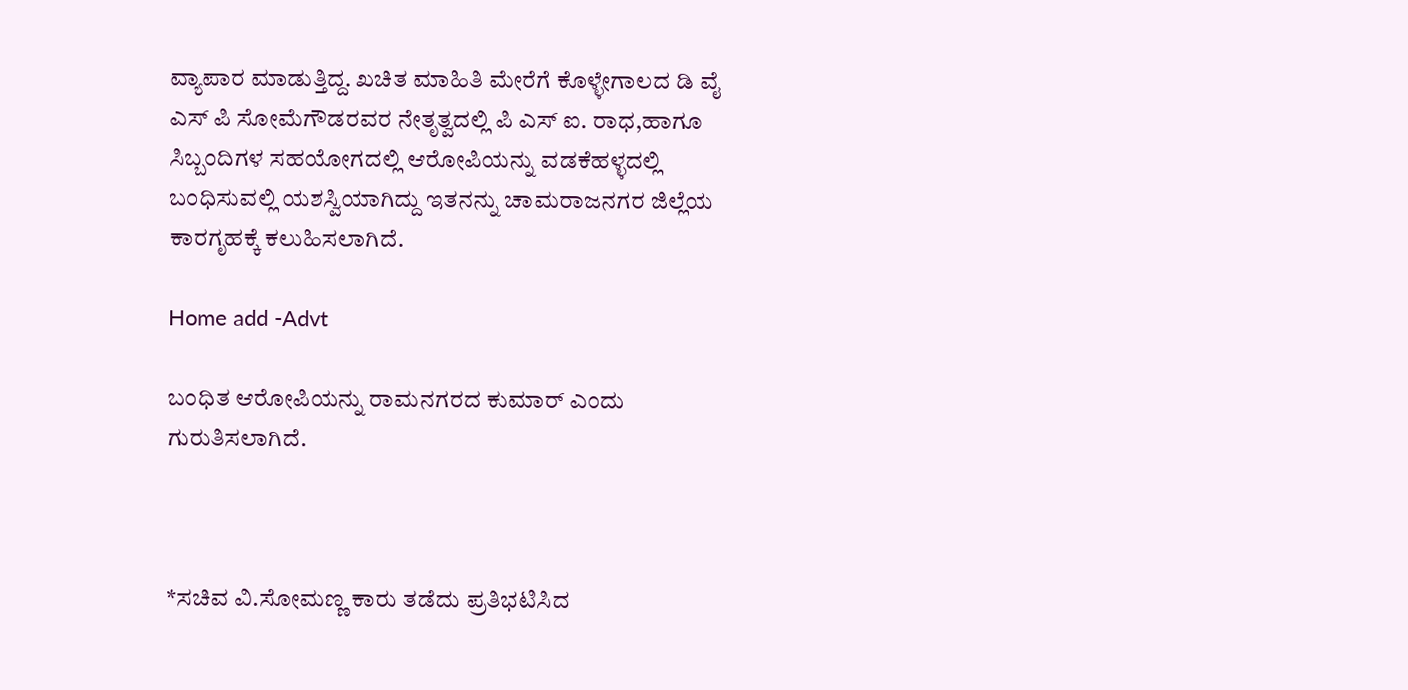ವ್ಯಾಪಾರ ಮಾಡುತ್ತಿದ್ದ. ಖಚಿತ ಮಾಹಿತಿ ಮೇರೆಗೆ ಕೊಳ್ಳೇಗಾಲದ ಡಿ ವೈ ಎಸ್ ಪಿ ಸೋಮೆಗೌಡರವರ ನೇತೃತ್ವದಲ್ಲಿ ಪಿ ಎಸ್ ಐ. ರಾಧ,ಹಾಗೂ ಸಿಬ್ಬಂದಿಗಳ ಸಹಯೋಗದಲ್ಲಿ ಆರೋಪಿಯನ್ನು ವಡಕೆಹಳ್ಳದಲ್ಲಿ ಬಂಧಿಸುವಲ್ಲಿ ಯಶಸ್ವಿಯಾಗಿದ್ದು ಇತನನ್ನು ಚಾಮರಾಜನಗರ ಜಿಲ್ಲೆಯ ಕಾರಗೃಹಕ್ಕೆ ಕಲುಹಿಸಲಾಗಿದೆ.

Home add -Advt

ಬಂಧಿತ ಆರೋಪಿಯನ್ನು ರಾಮನಗರದ ಕುಮಾರ್ ಎಂದು ಗುರುತಿಸಲಾಗಿದೆ.



*ಸಚಿವ ವಿ.ಸೋಮಣ್ಣ ಕಾರು ತಡೆದು ಪ್ರತಿಭಟಿಸಿದ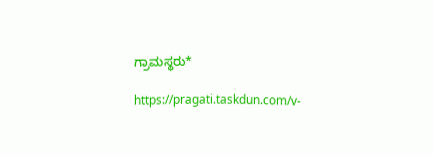ಗ್ರಾಮಸ್ಥರು*

https://pragati.taskdun.com/v-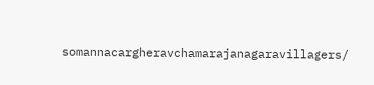somannacargheravchamarajanagaravillagers/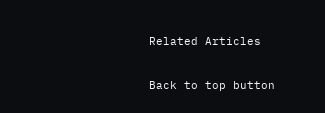Related Articles

Back to top button